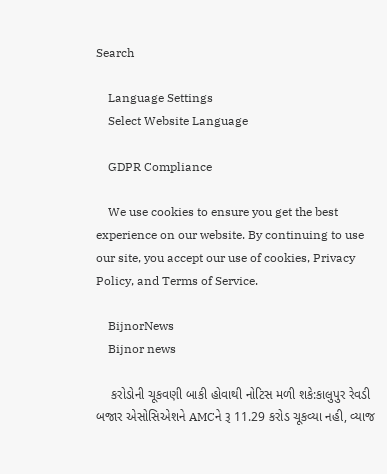Search

    Language Settings
    Select Website Language

    GDPR Compliance

    We use cookies to ensure you get the best experience on our website. By continuing to use our site, you accept our use of cookies, Privacy Policy, and Terms of Service.

    BijnorNews
    Bijnor news

    કરોડોની ચૂકવણી બાકી હોવાથી નોટિસ મળી શકે:કાલુપુર રેવડી બજાર એસોસિએશને AMCને રૂ 11.29 કરોડ ચૂકવ્યા નહી, વ્યાજ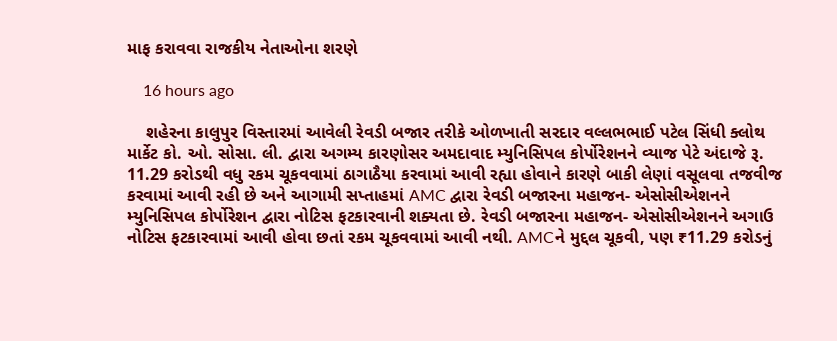માફ કરાવવા રાજકીય નેતાઓના શરણે

    16 hours ago

    શહેરના કાલુપુર વિસ્તારમાં આવેલી રેવડી બજાર તરીકે ઓળખાતી સરદાર વલ્લભભાઈ પટેલ સિંધી ક્લોથ માર્કેટ કો. ઓ. સોસા. લી. દ્વારા અગમ્ય કારણોસર અમદાવાદ મ્યુનિસિપલ કોર્પોરેશનને વ્યાજ પેટે અંદાજે રૂ. 11.29 કરોડથી વધુ રકમ ચૂકવવામાં ઠાગાઠૈયા કરવામાં આવી રહ્યા હોવાને કારણે બાકી લેણાં વસૂલવા તજવીજ કરવામાં આવી રહી છે અને આગામી સપ્તાહમાં AMC દ્વારા રેવડી બજારના મહાજન- એસોસીએશનને મ્યુનિસિપલ કોર્પોરેશન દ્વારા નોટિસ ફટકારવાની શક્યતા છે. રેવડી બજારના મહાજન- એસોસીએશનને અગાઉ નોટિસ ફટકારવામાં આવી હોવા છતાં રકમ ચૂકવવામાં આવી નથી. AMCને મુદ્દલ ચૂકવી, પણ ₹11.29 કરોડનું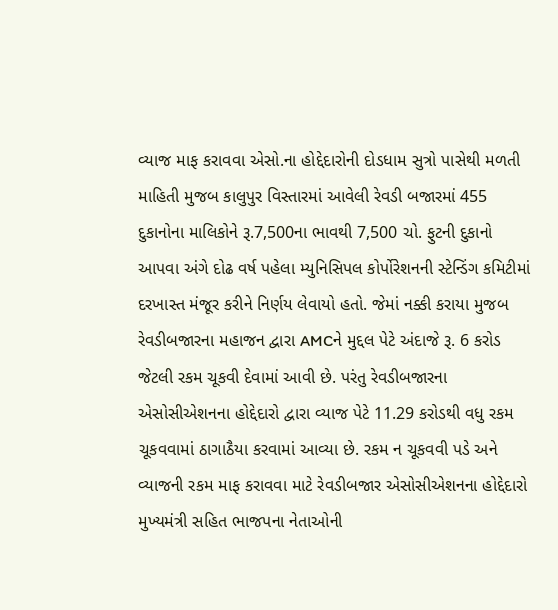વ્યાજ માફ કરાવવા એસો.ના હોદ્દેદારોની દોડધામ સુત્રો પાસેથી મળતી માહિતી મુજબ કાલુપુર વિસ્તારમાં આવેલી રેવડી બજારમાં 455 દુકાનોના માલિકોને રૂ.7,500ના ભાવથી 7,500 ચો. ફુટની દુકાનો આપવા અંગે દોઢ વર્ષ પહેલા મ્યુનિસિપલ કોર્પોરેશનની સ્ટેન્ડિંગ કમિટીમાં દરખાસ્ત મંજૂર કરીને નિર્ણય લેવાયો હતો. જેમાં નક્કી કરાયા મુજબ રેવડીબજારના મહાજન દ્વારા AMCને મુદ્દલ પેટે અંદાજે રૂ. 6 કરોડ જેટલી રકમ ચૂકવી દેવામાં આવી છે. પરંતુ રેવડીબજારના એસોસીએશનના હોદ્દેદારો દ્વારા વ્યાજ પેટે 11.29 કરોડથી વધુ રકમ ચૂકવવામાં ઠાગાઠૈયા કરવામાં આવ્યા છે. રકમ ન ચૂકવવી પડે અને વ્યાજની રકમ માફ કરાવવા માટે રેવડીબજાર એસોસીએશનના હોદ્દેદારો મુખ્યમંત્રી સહિત ભાજપના નેતાઓની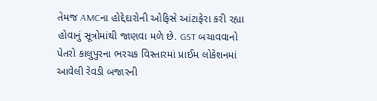તેમજ AMCના હોદ્દેદારોની ઓફિસે આંટાફેરા કરી રહ્યા હોવાનું સૂત્રોમાંથી જાણવા મળે છે. GST બચાવવાનો પેતરો કાલુપુરના ભરચક વિસ્તારમાં પ્રાઈમ લોકેશનમાં આવેલી રેવડી બજારની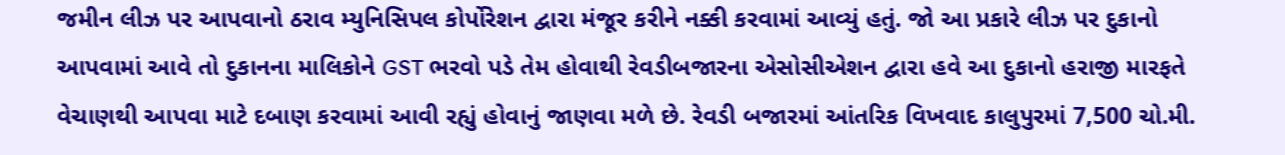જમીન લીઝ પર આપવાનો ઠરાવ મ્યુનિસિપલ કોર્પોરેશન દ્વારા મંજૂર કરીને નક્કી કરવામાં આવ્યું હતું. જો આ પ્રકારે લીઝ પર દુકાનો આપવામાં આવે તો દુકાનના માલિકોને GST ભરવો પડે તેમ હોવાથી રેવડીબજારના એસોસીએશન દ્વારા હવે આ દુકાનો હરાજી મારફતે વેચાણથી આપવા માટે દબાણ કરવામાં આવી રહ્યું હોવાનું જાણવા મળે છે. રેવડી બજારમાં આંતરિક વિખવાદ કાલુપુરમાં 7,500 ચો.મી.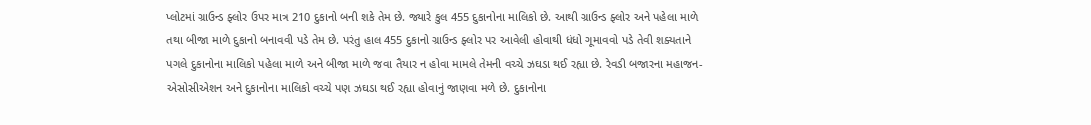પ્લોટમાં ગ્રાઉન્ડ ફ્લોર ઉપર માત્ર 210 દુકાનો બની શકે તેમ છે. જ્યારે કુલ 455 દુકાનોના માલિકો છે. આથી ગ્રાઉન્ડ ફ્લોર અને પહેલા માળે તથા બીજા માળે દુકાનો બનાવવી પડે તેમ છે. પરંતુ હાલ 455 દુકાનો ગ્રાઉન્ડ ફ્લોર પર આવેલી હોવાથી ધંધો ગૂમાવવો પડે તેવી શક્યતાને પગલે દુકાનોના માલિકો પહેલા માળે અને બીજા માળે જવા તૈયાર ન હોવા મામલે તેમની વચ્ચે ઝઘડા થઈ રહ્યા છે. રેવડી બજારના મહાજન- એસોસીએશન અને દુકાનોના માલિકો વચ્ચે પણ ઝઘડા થઈ રહ્યા હોવાનું જાણવા મળે છે. દુકાનોના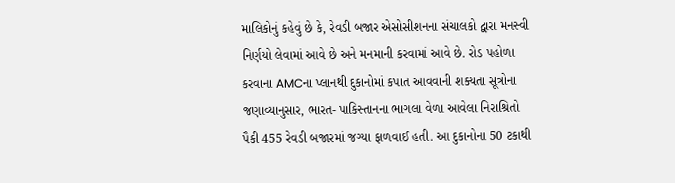માલિકોનું કહેવું છે કે, રેવડી બજાર એસોસીશનના સંચાલકો દ્વારા મનસ્વી નિર્ણયો લેવામાં આવે છે અને મનમાની કરવામાં આવે છે. રોડ પહોળા કરવાના AMCના પ્લાનથી દુકાનોમાં કપાત આવવાની શક્યતા સૂત્રોના જણાવ્યાનુસાર, ભારત- પાકિસ્તાનના ભાગલા વેળા આવેલા નિરાશ્રિતો પૈકી 455 રેવડી બજારમાં જગ્યા ફાળવાઈ હતી. આ દુકાનોના 50 ટકાથી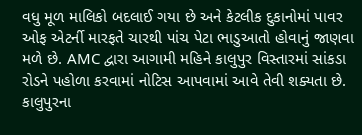વધુ મૂળ માલિકો બદલાઈ ગયા છે અને કેટલીક દુકાનોમાં પાવર ઓફ એટર્ની મારફતે ચારથી પાંચ પેટા ભાડુઆતો હોવાનું જાણવા મળે છે. AMC દ્વારા આગામી મહિને કાલુપુર વિસ્તારમાં સાંકડા રોડને પહોળા કરવામાં નોટિસ આપવામાં આવે તેવી શક્યતા છે. કાલુપુરના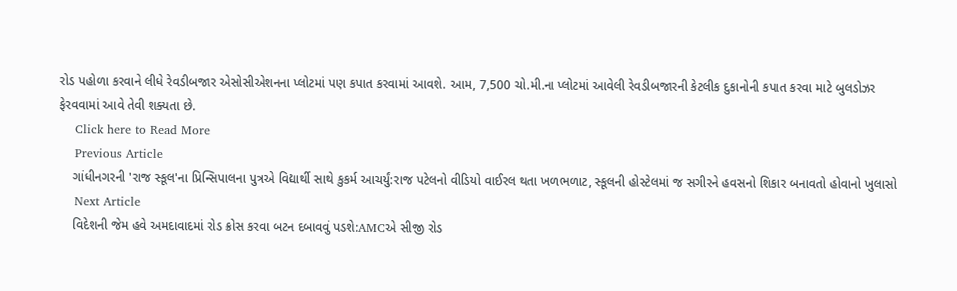રોડ પહોળા કરવાને લીધે રેવડીબજાર એસોસીએશનના પ્લોટમાં પણ કપાત કરવામાં આવશે. આમ, 7,500 ચો.મી.ના પ્લોટમાં આવેલી રેવડીબજારની કેટલીક દુકાનોની કપાત કરવા માટે બુલડોઝર ફેરવવામાં આવે તેવી શક્યતા છે.
    Click here to Read More
    Previous Article
    ગાંધીનગરની 'રાજ સ્કૂલ'ના પ્રિન્સિપાલના પુત્રએ વિદ્યાર્થી સાથે કુકર્મ આચર્યું:રાજ પટેલનો વીડિયો વાઈરલ થતા ખળભળાટ, સ્કૂલની હોસ્ટેલમાં જ સગીરને હવસનો શિકાર બનાવતો હોવાનો ખુલાસો
    Next Article
    વિદેશની જેમ હવે અમદાવાદમાં રોડ ક્રોસ કરવા બટન દબાવવું પડશે:AMCએ સીજી રોડ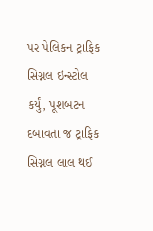પર પેલિકન ટ્રાફિક સિગ્નલ ઇન્સ્ટોલ કર્યું, પૂશબટન દબાવતા જ ટ્રાફિક સિગ્નલ લાલ થઈ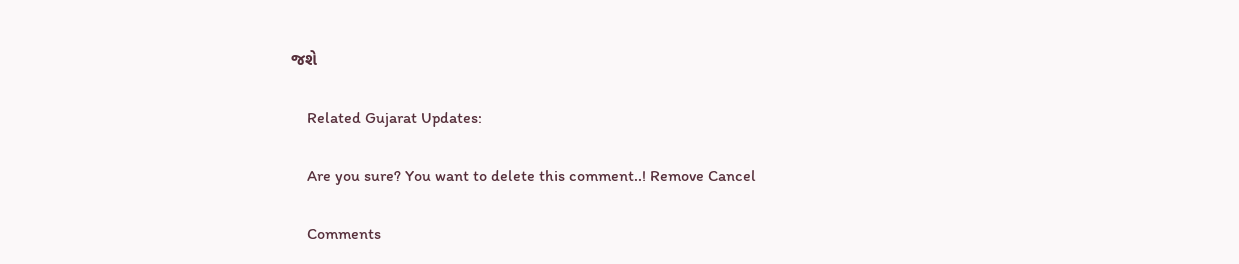જશે

    Related Gujarat Updates:

    Are you sure? You want to delete this comment..! Remove Cancel

    Comments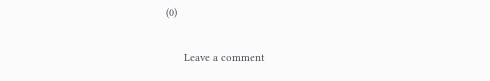(0)

      Leave a comment